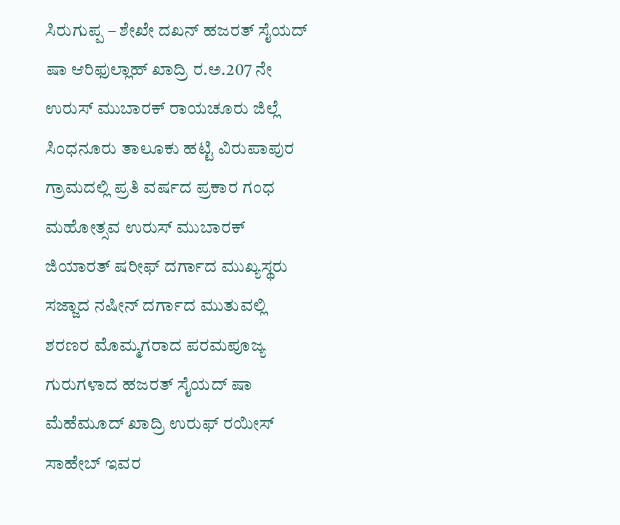ಸಿರುಗುಪ್ಪ – ಶೇಖೇ ದಖನ್ ಹಜರತ್ ಸೈಯದ್ ಷಾ ಆರಿಫುಲ್ಲಾಹ್ ಖಾದ್ರಿ ರ.ಅ.207 ನೇ ಉರುಸ್ ಮುಬಾರಕ್ ರಾಯಚೂರು ಜಿಲ್ಲೆ ಸಿಂಧನೂರು ತಾಲೂಕು ಹಟ್ಟಿ ವಿರುಪಾಪುರ ಗ್ರಾಮದಲ್ಲಿ ಪ್ರತಿ ವರ್ಷದ ಪ್ರಕಾರ ಗಂಧ ಮಹೋತ್ಸವ ಉರುಸ್ ಮುಬಾರಕ್ ಜಿಯಾರತ್ ಷರೀಫ್ ದರ್ಗಾದ ಮುಖ್ಯಸ್ಥರು ಸಜ್ಜಾದ ನಷೀನ್ ದರ್ಗಾದ ಮುತುವಲ್ಲಿ ಶರಣರ ಮೊಮ್ಮಗರಾದ ಪರಮಪೂಜ್ಯ ಗುರುಗಳಾದ ಹಜರತ್ ಸೈಯದ್ ಷಾ ಮೆಹೆಮೂದ್ ಖಾದ್ರಿ ಉರುಫ್ ರಯೀಸ್ ಸಾಹೇಬ್ ಇವರ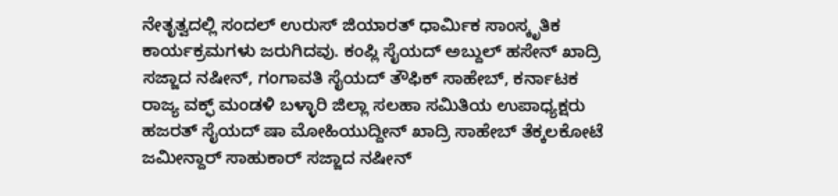ನೇತೃತ್ವದಲ್ಲಿ ಸಂದಲ್ ಉರುಸ್ ಜಿಯಾರತ್ ಧಾರ್ಮಿಕ ಸಾಂಸ್ಕೃತಿಕ ಕಾರ್ಯಕ್ರಮಗಳು ಜರುಗಿದವು. ಕಂಪ್ಲಿ ಸೈಯದ್ ಅಬ್ದುಲ್ ಹಸೇನ್ ಖಾದ್ರಿ ಸಜ್ಜಾದ ನಷೀನ್, ಗಂಗಾವತಿ ಸೈಯದ್ ತೌಫಿಕ್ ಸಾಹೇಬ್, ಕರ್ನಾಟಕ ರಾಜ್ಯ ವಕ್ಫ್ ಮಂಡಳಿ ಬಳ್ಳಾರಿ ಜಿಲ್ಲಾ ಸಲಹಾ ಸಮಿತಿಯ ಉಪಾಧ್ಯಕ್ಷರು ಹಜರತ್ ಸೈಯದ್ ಷಾ ಮೋಹಿಯುದ್ದೀನ್ ಖಾದ್ರಿ ಸಾಹೇಬ್ ತೆಕ್ಕಲಕೋಟೆ ಜಮೀನ್ದಾರ್ ಸಾಹುಕಾರ್ ಸಜ್ಜಾದ ನಷೀನ್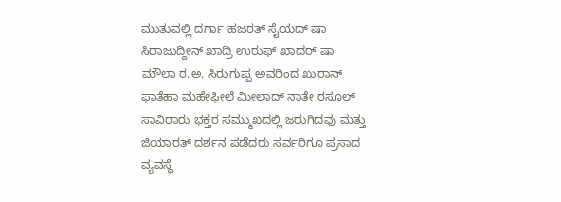ಮುತುವಲ್ಲಿ ದರ್ಗಾ ಹಜರತ್ ಸೈಯದ್ ಷಾ ಸಿರಾಜುದ್ದೀನ್ ಖಾದ್ರಿ ಉರುಫ್ ಖಾದರ್ ಷಾ ಮೌಲಾ ರ.ಅ. ಸಿರುಗುಪ್ಪ ಅವರಿಂದ ಖುರಾನ್ ಫಾತೆಹಾ ಮಹೇಫೀಲೆ ಮೀಲಾದ್ ನಾತೇ ರಸೂಲ್ ಸಾವಿರಾರು ಭಕ್ತರ ಸಮ್ಮುಖದಲ್ಲಿ ಜರುಗಿದವು ಮತ್ತು ಜಿಯಾರತ್ ದರ್ಶನ ಪಡೆದರು ಸರ್ವರಿಗೂ ಪ್ರಸಾದ ವ್ಯವಸ್ಥೆ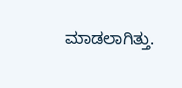ಮಾಡಲಾಗಿತ್ತು.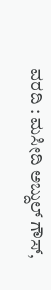ವರದಿ : ಮಸೀದಿ ಅಬ್ದುಲ್ ಗೌಸ್,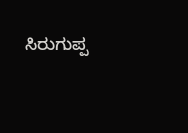ಸಿರುಗುಪ್ಪ